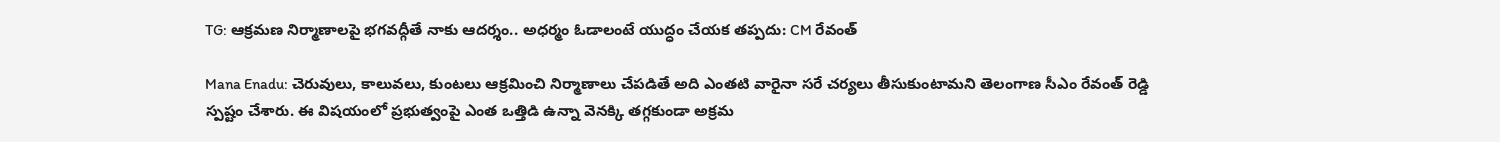TG: ఆక్రమణ నిర్మాణాలపై భగవద్గీతే నాకు ఆదర్శం.. అధర్మం ఓడాలంటే యుద్ధం చేయక తప్పదు: CM రేవంత్

Mana Enadu: చెరువులు, కాలువలు, కుంటలు ఆక్రమించి నిర్మాణాలు చేపడితే అది ఎంతటి వారైనా సరే చర్యలు తీసుకుంటామని తెలంగాణ సీఎం రేవంత్ రెడ్డి స్పష్టం చేశారు. ఈ విషయంలో ప్రభుత్వంపై ఎంత ఒత్తిడి ఉన్నా వెనక్కి తగ్గకుండా అక్రమ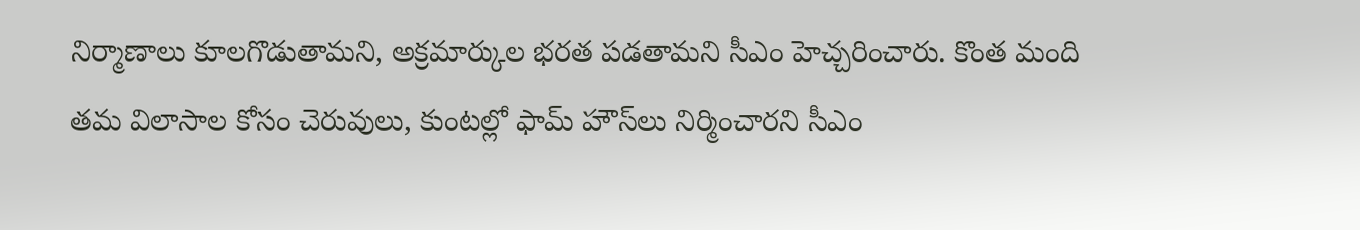నిర్మాణాలు కూలగొడుతామని, అక్రమార్కుల భరత పడతామని సీఎం హెచ్చరించారు. కొంత మంది తమ విలాసాల కోసం చెరువులు, కుంటల్లో ఫామ్ హౌస్‌లు నిర్మించారని సీఎం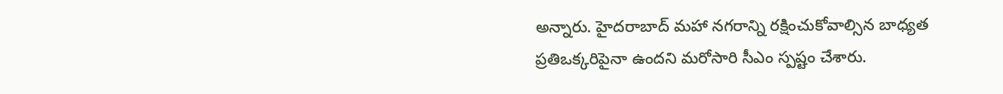అన్నారు. హైదరాబాద్ మహా నగరాన్ని రక్షించుకోవాల్సిన బాధ్యత ప్రతిఒక్కరిపైనా ఉందని మరోసారి సీఎం స్పష్టం చేశారు.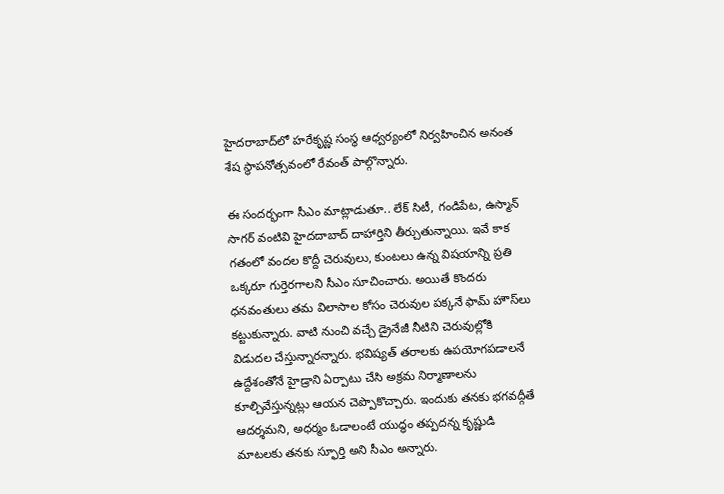హైదరాబాద్‌లో హరేకృష్ణ సంస్థ ఆధ్వర్యంలో నిర్వహించిన అనంత శేష స్థాపనోత్సవంలో రేవంత్ పాల్గొన్నారు.

ఈ సందర్భంగా సీఎం మాట్లాడుతూ.. లేక్ సిటీ, గండిపేట, ఉస్మాన్ సాగర్ వంటివి హైదదాబాద్ దాహార్తిని తీర్చుతున్నాయి. ఇవే కాక గతంలో వందల కొద్దీ చెరువులు, కుంటలు ఉన్న విషయాన్ని ప్రతి ఒక్కరూ గుర్తెరగాలని సీఎం సూచించారు. అయితే కొందరు ధనవంతులు తమ విలాసాల కోసం చెరువుల పక్కనే ఫామ్ హౌస్‌లు కట్టుకున్నారు. వాటి నుంచి వచ్చే డ్రైనేజీ నీటిని చెరువుల్లోకి విడుదల చేస్తున్నారన్నారు. భవిష్యత్ తరాలకు ఉపయోగపడాలనే ఉద్దేశంతోనే హైడ్రాని ఏర్పాటు చేసి అక్రమ నిర్మాణాలను కూల్చివేస్తున్నట్లు ఆయన చెప్పొకొచ్చారు. ఇందుకు తనకు భగవద్గీతే ఆదర్శమని, అధర్మం ఓడాలంటే యుద్ధం తప్పదన్న కృష్ణుడి మాటలకు తనకు స్ఫూర్తి అని సీఎం అన్నారు.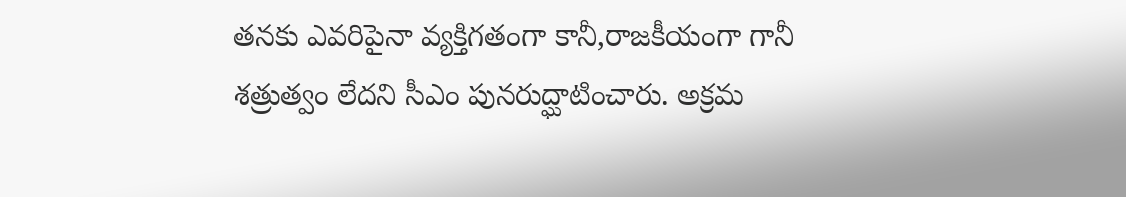తనకు ఎవరిపైనా వ్యక్తిగతంగా కానీ,రాజకీయంగా గానీ శత్రుత్వం లేదని సీఎం పునరుద్ఘాటించారు. అక్రమ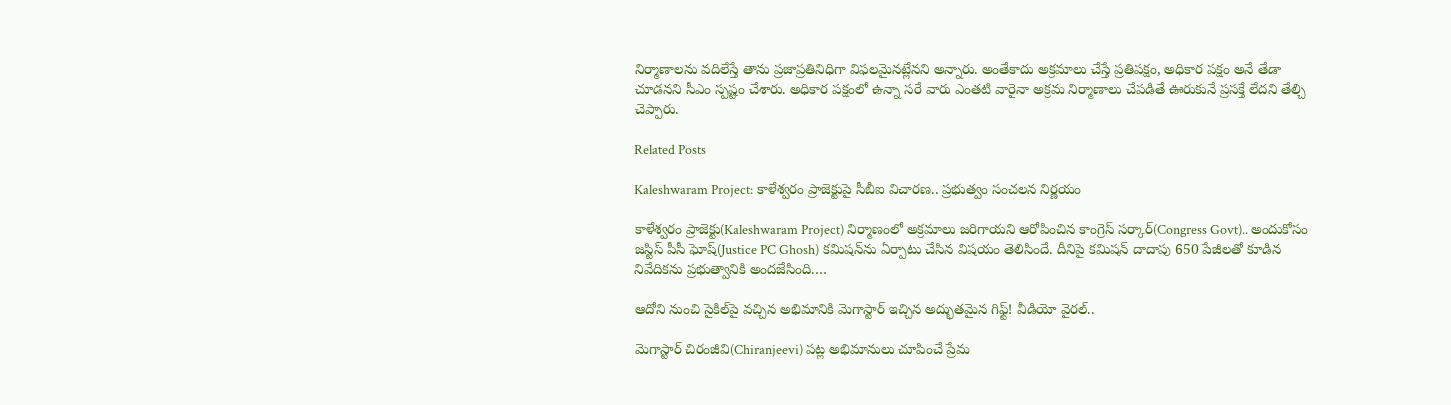నిర్మాణాలను వదిలేస్తే తాను ప్రజాప్రతినిధిగా విఫలమైనట్లేనని అన్నారు. అంతేకాదు అక్రమాలు చేస్తే ప్రతిపక్షం, అధికార పక్షం అనే తేడా చూడనని సీఎం స్పష్టం చేశారు. అధికార పక్షంలో ఉన్నా సరే వారు ఎంతటి వారైనా అక్రమ నిర్మాణాలు చేపడితే ఊరుకునే ప్రసక్తే లేదని తేల్చి చెప్పారు.

Related Posts

Kaleshwaram Project: కాళేశ్వరం ప్రాజెక్టుపై సీబీఐ విచారణ.. ప్రభుత్వం సంచలన నిర్ణయం

కాళేశ్వరం ప్రాజెక్టు(Kaleshwaram Project) నిర్మాణంలో అక్రమాలు జరిగాయని ఆరోపించిన కాంగ్రెస్ సర్కార్(Congress Govt).. అందుకోసం జస్టిస్ పీసీ ఘోష్(Justice PC Ghosh) కమిషన్‌ను ఏర్పాటు చేసిన విషయం తెలిసిందే. దీనిపై కమిషన్ దాదాపు 650 పేజీలతో కూడిన నివేదికను ప్రభుత్వానికి అందజేసింది.…

ఆదోని నుంచి సైకిల్‌పై వచ్చిన అభిమానికి మెగాస్టార్ ఇచ్చిన అద్భుతమైన గిఫ్ట్! వీడియో వైరల్..

మెగాస్టార్ చిరంజీవి(Chiranjeevi) పట్ల అభిమానులు చూపించే ప్రేమ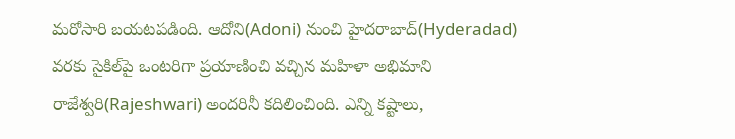మరోసారి బయటపడింది. ఆదోని(Adoni) నుంచి హైదరాబాద్(Hyderadad) వరకు సైకిల్‌పై ఒంటరిగా ప్రయాణించి వచ్చిన మహిళా అభిమాని రాజేశ్వరి(Rajeshwari) అందరినీ కదిలించింది. ఎన్ని కష్టాలు,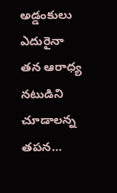అడ్డంకులు ఎదురైనా తన ఆరాధ్య నటుడిని చూడాలన్న తపన…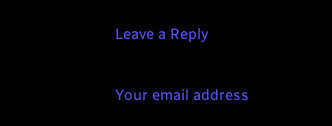Leave a Reply

Your email address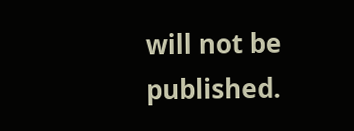will not be published.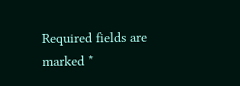Required fields are marked *